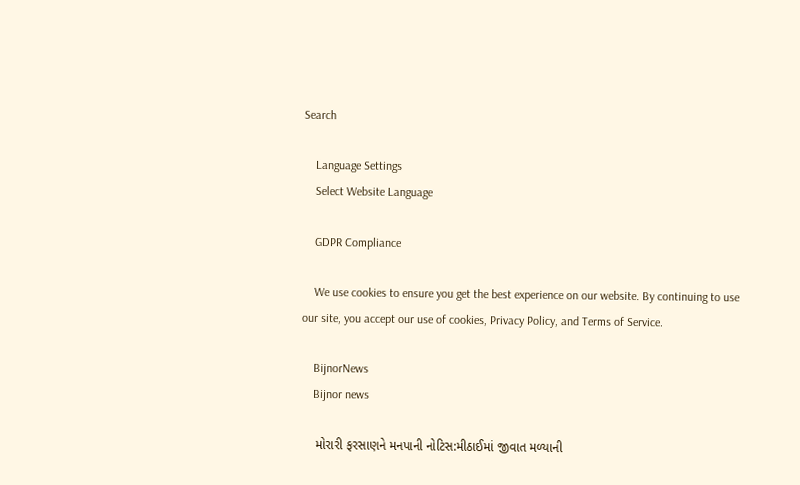Search

    Language Settings
    Select Website Language

    GDPR Compliance

    We use cookies to ensure you get the best experience on our website. By continuing to use our site, you accept our use of cookies, Privacy Policy, and Terms of Service.

    BijnorNews
    Bijnor news

    મોરારી ફરસાણને મનપાની નોટિસ:મીઠાઈમાં જીવાત મળ્યાની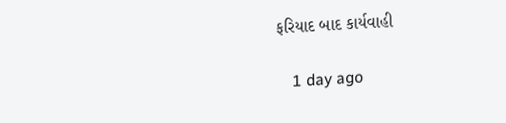ફરિયાદ બાદ કાર્યવાહી

    1 day ago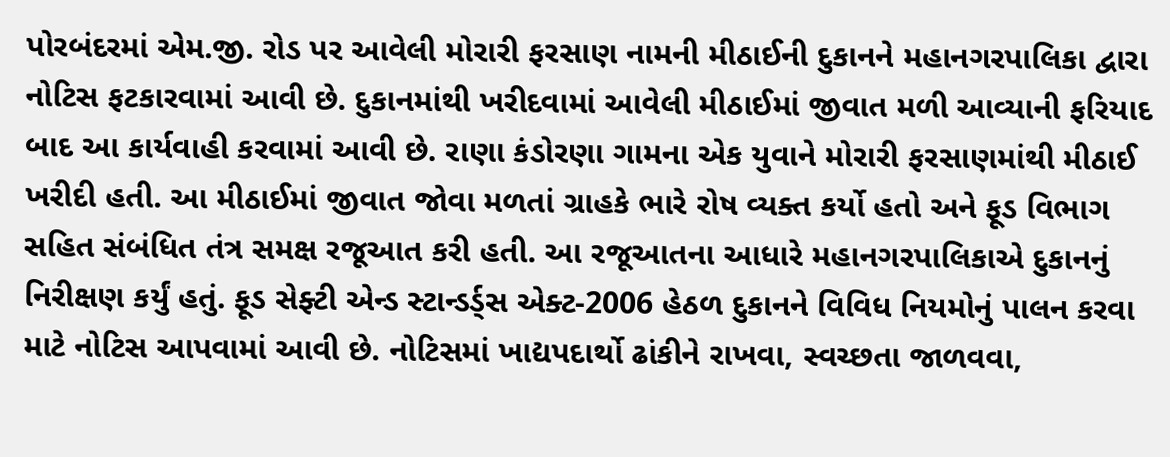પોરબંદરમાં એમ.જી. રોડ પર આવેલી મોરારી ફરસાણ નામની મીઠાઈની દુકાનને મહાનગરપાલિકા દ્વારા નોટિસ ફટકારવામાં આવી છે. દુકાનમાંથી ખરીદવામાં આવેલી મીઠાઈમાં જીવાત મળી આવ્યાની ફરિયાદ બાદ આ કાર્યવાહી કરવામાં આવી છે. રાણા કંડોરણા ગામના એક યુવાને મોરારી ફરસાણમાંથી મીઠાઈ ખરીદી હતી. આ મીઠાઈમાં જીવાત જોવા મળતાં ગ્રાહકે ભારે રોષ વ્યક્ત કર્યો હતો અને ફૂડ વિભાગ સહિત સંબંધિત તંત્ર સમક્ષ રજૂઆત કરી હતી. આ રજૂઆતના આધારે મહાનગરપાલિકાએ દુકાનનું નિરીક્ષણ કર્યું હતું. ફૂડ સેફ્ટી એન્ડ સ્ટાન્ડર્ડ્સ એક્ટ-2006 હેઠળ દુકાનને વિવિધ નિયમોનું પાલન કરવા માટે નોટિસ આપવામાં આવી છે. નોટિસમાં ખાદ્યપદાર્થો ઢાંકીને રાખવા, સ્વચ્છતા જાળવવા,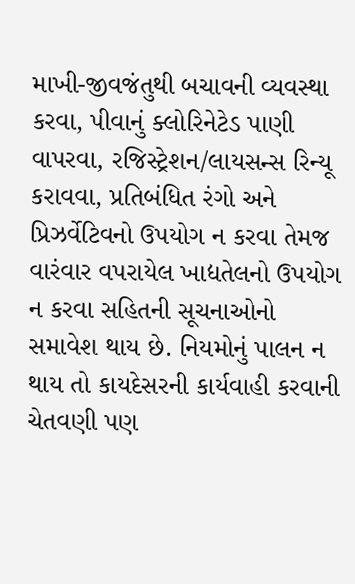માખી-જીવજંતુથી બચાવની વ્યવસ્થા કરવા, પીવાનું ક્લોરિનેટેડ પાણી વાપરવા, રજિસ્ટ્રેશન/લાયસન્સ રિન્યૂ કરાવવા, પ્રતિબંધિત રંગો અને પ્રિઝર્વેટિવનો ઉપયોગ ન કરવા તેમજ વારંવાર વપરાયેલ ખાદ્યતેલનો ઉપયોગ ન કરવા સહિતની સૂચનાઓનો સમાવેશ થાય છે. નિયમોનું પાલન ન થાય તો કાયદેસરની કાર્યવાહી કરવાની ચેતવણી પણ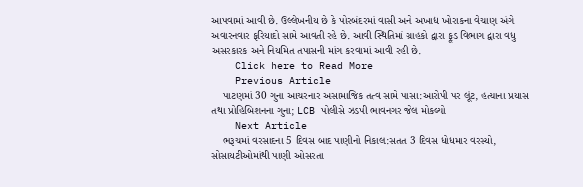આપવામાં આવી છે. ઉલ્લેખનીય છે કે પોરબંદરમાં વાસી અને અખાદ્ય ખોરાકના વેચાણ અંગે અવારનવાર ફરિયાદો સામે આવતી રહે છે. આવી સ્થિતિમાં ગ્રાહકો દ્વારા ફૂડ વિભાગ દ્વારા વધુ અસરકારક અને નિયમિત તપાસની માંગ કરવામાં આવી રહી છે.
    Click here to Read More
    Previous Article
    પાટણમાં 30 ગુના આચરનાર અસામાજિક તત્વ સામે પાસા:આરોપી પર લૂંટ, હત્યાના પ્રયાસ તથા પ્રોહિબિશનના ગુના; LCB પોલીસે ઝડપી ભાવનગર જેલ મોકલ્યો
    Next Article
    ભરૂચમાં વરસાદના 5 દિવસ બાદ પાણીનો નિકાલ:સતત 3 દિવસ ધોધમાર વરસ્યો, સોસાયટીઓમાંથી પાણી ઓસરતા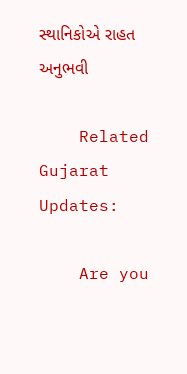સ્થાનિકોએ રાહત અનુભવી

    Related Gujarat Updates:

    Are you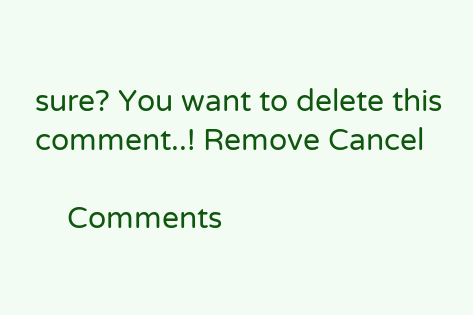sure? You want to delete this comment..! Remove Cancel

    Comments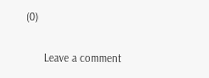(0)

      Leave a comment